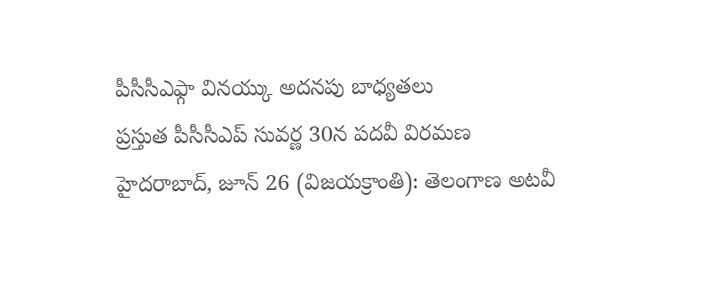పీసీసీఎఫ్గా వినయ్కు అదనపు బాధ్యతలు
ప్రస్తుత పీసీసీఎప్ సువర్ణ 30న పదవీ విరమణ
హైదరాబాద్, జూన్ 26 (విజయక్రాంతి): తెలంగాణ అటవీ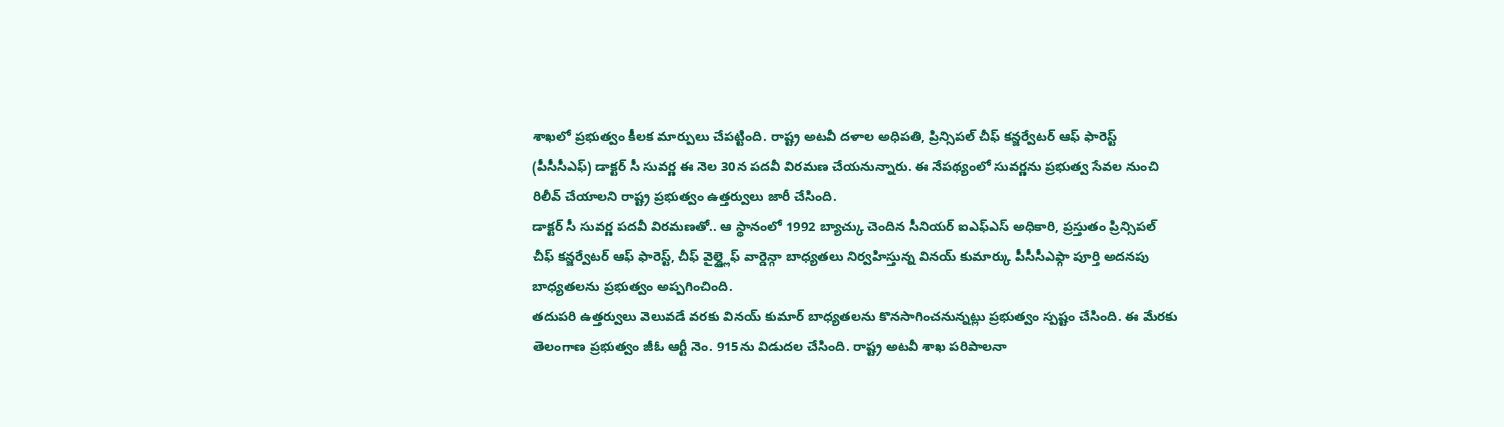శాఖలో ప్రభుత్వం కీలక మార్పులు చేపట్టింది. రాష్ట్ర అటవీ దళాల అధిపతి, ప్రిన్సిపల్ చీఫ్ కన్జర్వేటర్ ఆఫ్ ఫారెస్ట్ (పీసీసీఎఫ్) డాక్టర్ సీ సువర్ణ ఈ నెల 30న పదవీ విరమణ చేయనున్నారు. ఈ నేపథ్యంలో సువర్ణను ప్రభుత్వ సేవల నుంచి రిలీవ్ చేయాలని రాష్ట్ర ప్రభుత్వం ఉత్తర్వులు జారీ చేసింది.
డాక్టర్ సీ సువర్ణ పదవీ విరమణతో.. ఆ స్థానంలో 1992 బ్యాచ్కు చెందిన సీనియర్ ఐఎఫ్ఎస్ అధికారి, ప్రస్తుతం ప్రిన్సిపల్ చీఫ్ కన్జర్వేటర్ ఆఫ్ ఫారెస్ట్, చీఫ్ వైల్డ్లైఫ్ వార్డెన్గా బాధ్యతలు నిర్వహిస్తున్న వినయ్ కుమార్కు పీసీసీఎఫ్గా పూర్తి అదనపు బాధ్యతలను ప్రభుత్వం అప్పగించింది.
తదుపరి ఉత్తర్వులు వెలువడే వరకు వినయ్ కుమార్ బాధ్యతలను కొనసాగించనున్నట్లు ప్రభుత్వం స్పష్టం చేసింది. ఈ మేరకు తెలంగాణ ప్రభుత్వం జీఓ ఆర్టీ నెం. 915ను విడుదల చేసింది. రాష్ట్ర అటవీ శాఖ పరిపాలనా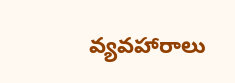వ్యవహారాలు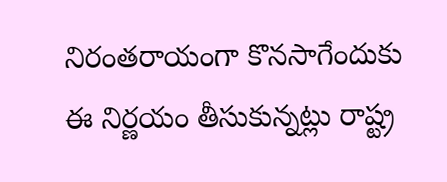నిరంతరాయంగా కొనసాగేందుకు ఈ నిర్ణయం తీసుకున్నట్లు రాష్ట్ర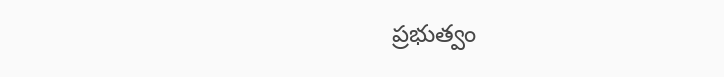ప్రభుత్వం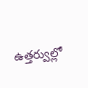ఉత్తర్వుల్లో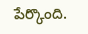పేర్కొంది.